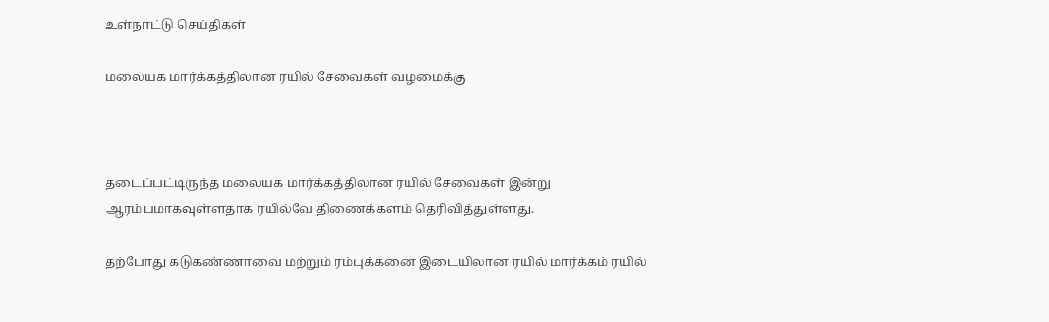உள்நாட்டு செய்திகள்

மலையக மார்க்கத்திலான ரயில் சேவைகள் வழமைக்கு



தடைப்பட்டிருந்த மலையக மார்க்கத்திலான ரயில் சேவைகள் இன்று ஆரம்பமாகவுள்ளதாக ரயில்வே திணைக்களம் தெரிவித்துள்ளது.

தற்போது கடுகண்ணாவை மற்றும் ரம்புக்கனை இடையிலான ரயில் மார்க்கம் ரயில்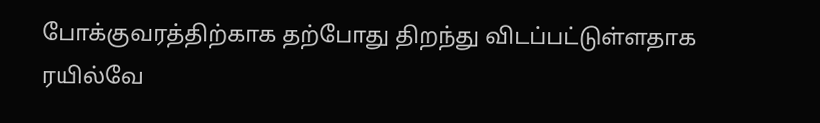போக்குவரத்திற்காக தற்போது திறந்து விடப்பட்டுள்ளதாக ரயில்வே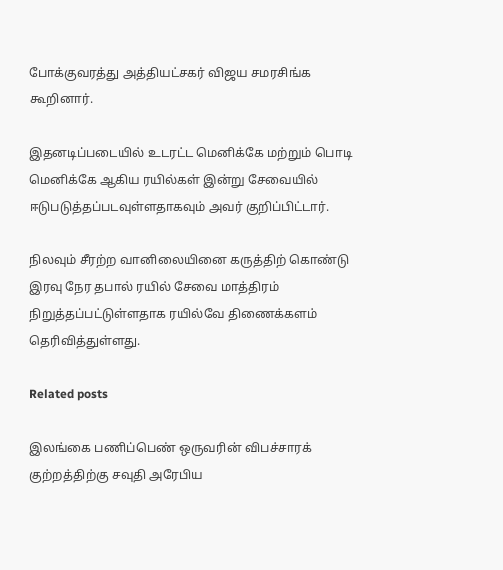போக்குவரத்து அத்தியட்சகர் விஜய சமரசிங்க கூறினார்.

இதனடிப்படையில் உடரட்ட மெனிக்கே மற்றும் பொடி மெனிக்கே ஆகிய ரயில்கள் இன்று சேவையில் ஈடுபடுத்தப்படவுள்ளதாகவும் அவர் குறிப்பிட்டார்.

நிலவும் சீரற்ற வானிலையினை கருத்திற் கொண்டு இரவு நேர தபால் ரயில் சேவை மாத்திரம் நிறுத்தப்பட்டுள்ளதாக ரயில்வே திணைக்களம் தெரிவித்துள்ளது.

Related posts

இலங்கை பணிப்பெண் ஒருவரின் விபச்சாரக் குற்றத்திற்கு சவுதி அரேபிய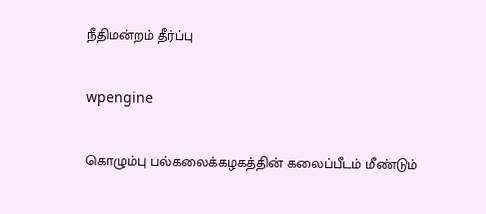நீதிமன்றம் தீர்ப்பு

wpengine

கொழும்பு பல்கலைக்கழகத்தின் கலைப்பீடம் மீண்டும்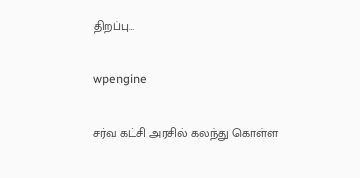திறப்பு…

wpengine

சர்வ கட்சி அரசில் கலந்து கொள்ள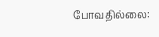போவதில்லை: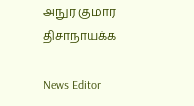அநுர குமார திசாநாயக்க

News Editor